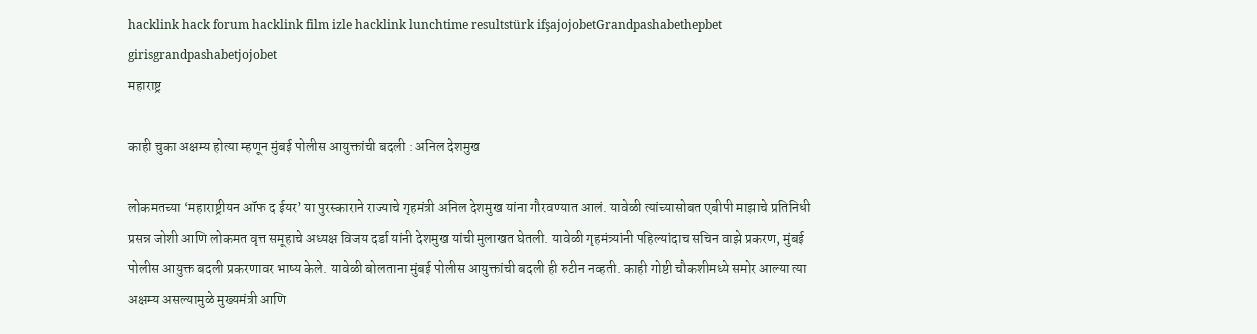hacklink hack forum hacklink film izle hacklink lunchtime resultstürk ifşajojobetGrandpashabethepbet girisgrandpashabetjojobet
महाराष्ट्र

काही चुका अक्षम्य होत्या म्हणून मुंबई पोलीस आयुक्तांची बदली : अनिल देशमुख

लोकमतच्या ‘महाराष्ट्रीयन ऑफ द ईयर’ या पुरस्काराने राज्याचे गृहमंत्री अनिल देशमुख यांना गौरवण्यात आलं. यावेळी त्यांच्यासोबत एबीपी माझाचे प्रतिनिधी प्रसन्न जोशी आणि लोकमत वृत्त समूहाचे अध्यक्ष विजय दर्डा यांनी देशमुख यांची मुलाखत घेतली. यावेळी गृहमंत्र्यांनी पहिल्यांदाच सचिन वाझे प्रकरण, मुंबई पोलीस आयुक्त बदली प्रकरणावर भाष्य केले. यावेळी बोलताना मुंबई पोलीस आयुक्तांची बदली ही रुटीन नव्हती. काही गोष्टी चौकशीमध्ये समोर आल्या त्या अक्षम्य असल्यामुळे मुख्यमंत्री आणि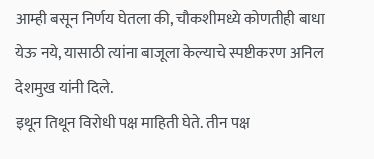आम्ही बसून निर्णय घेतला की, चौकशीमध्ये कोणतीही बाधा येऊ नये, यासाठी त्यांना बाजूला केल्याचे स्पष्टीकरण अनिल देशमुख यांनी दिले.
इथून तिथून विरोधी पक्ष माहिती घेते. तीन पक्ष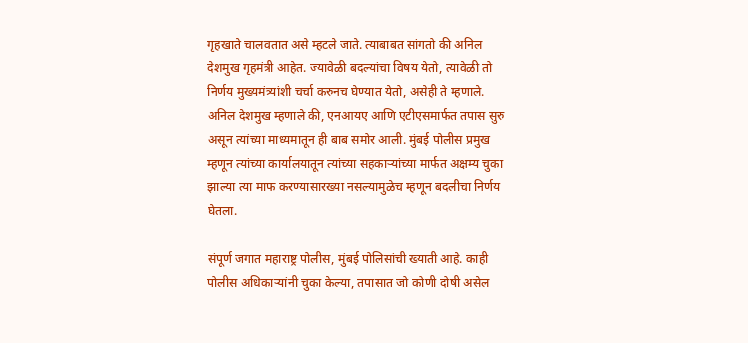गृहखाते चालवतात असे म्हटले जाते. त्याबाबत सांगतो की अनिल देशमुख गृहमंत्री आहेत. ज्यावेळी बदल्यांचा विषय येतो, त्यावेळी तो निर्णय मुख्यमंत्र्यांशी चर्चा करुनच घेण्यात येतो, असेही ते म्हणाले. अनिल देशमुख म्हणाले की, एनआयए आणि एटीएसमार्फत तपास सुरु असून त्यांच्या माध्यमातून ही बाब समोर आली. मुंबई पोलीस प्रमुख म्हणून त्यांच्या कार्यालयातून त्यांच्या सहकाऱ्यांच्या मार्फत अक्षम्य चुका झाल्या त्या माफ करण्यासारख्या नसल्यामुळेच म्हणून बदलीचा निर्णय घेतला.

संपूर्ण जगात महाराष्ट्र पोलीस, मुंबई पोलिसांची ख्याती आहे. काही पोलीस अधिकाऱ्यांनी चुका केल्या, तपासात जो कोणी दोषी असेल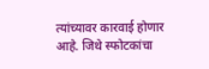त्यांच्यावर कारवाई होणार आहे. जिथे स्फोटकांचा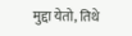मुद्दा येतो, तिथे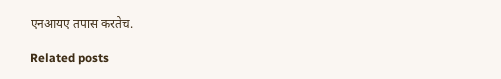एनआयए तपास करतेच.

Related posts